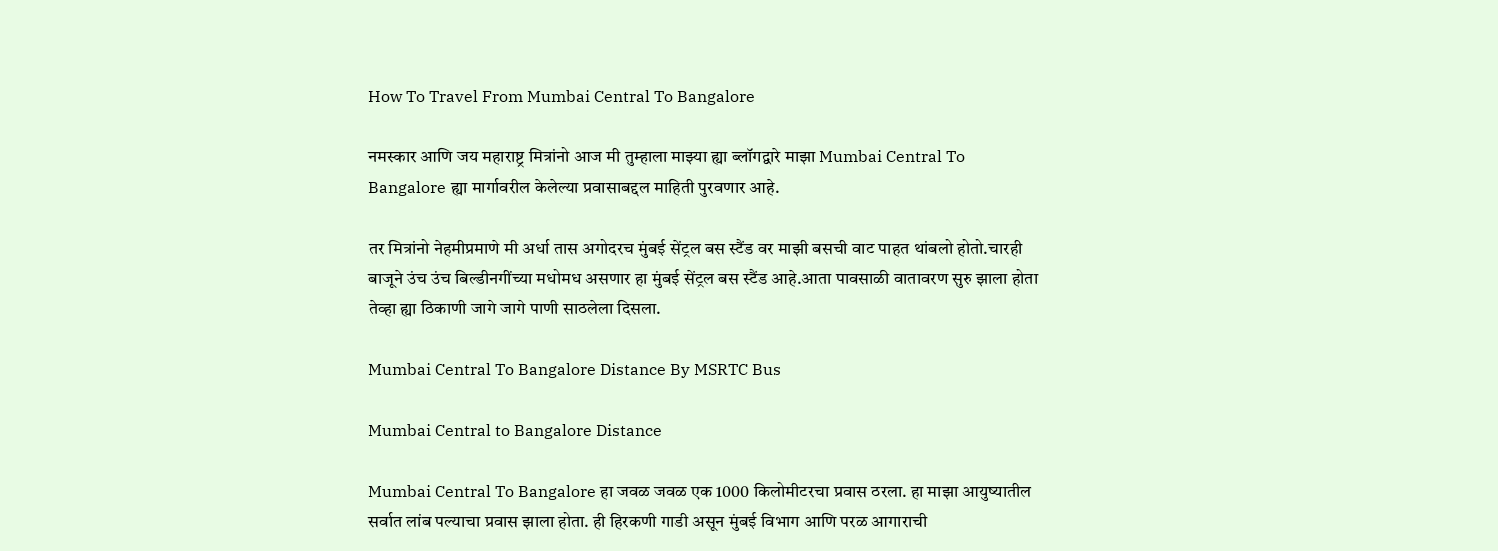How To Travel From Mumbai Central To Bangalore

नमस्कार आणि जय महाराष्ट्र मित्रांनो आज मी तुम्हाला माझ्या ह्या ब्लॉगद्वारे माझा Mumbai Central To Bangalore ह्या मार्गावरील केलेल्या प्रवासाबद्दल माहिती पुरवणार आहे.

तर मित्रांनो नेहमीप्रमाणे मी अर्धा तास अगोदरच मुंबई सेंट्रल बस स्टैंड वर माझी बसची वाट पाहत थांबलो होतो.चारही बाजूने उंच उंच बिल्डीनगींच्या मधोमध असणार हा मुंबई सेंट्रल बस स्टैंड आहे.आता पावसाळी वातावरण सुरु झाला होता तेव्हा ह्या ठिकाणी जागे जागे पाणी साठलेला दिसला.

Mumbai Central To Bangalore Distance By MSRTC Bus

Mumbai Central to Bangalore Distance

Mumbai Central To Bangalore हा जवळ जवळ एक 1000 किलोमीटरचा प्रवास ठरला. हा माझा आयुष्यातील सर्वात लांब पल्याचा प्रवास झाला होता. ही हिरकणी गाडी असून मुंबई विभाग आणि परळ आगाराची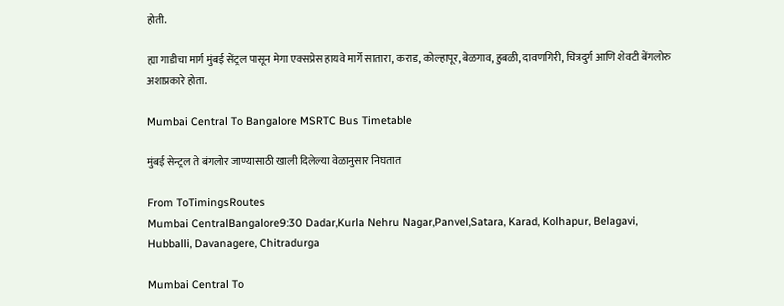होती.

ह्या गाडीचा मार्ग मुंबई सेंट्रल पासून मेगा एक्सप्रेस हायवे मार्गे सातारा, कराड, कोल्हापूर, बेळगाव, हुबळी, दावणगिरी, चित्रदुर्ग आणि शेवटी बेंगलोरु अशाप्रकारे होता.

Mumbai Central To Bangalore MSRTC Bus Timetable

मुंबई सेन्ट्रल ते बंगलोर जाण्यासाठी खाली दिलेल्या वेळानुसार निघतात

From ToTimingsRoutes
Mumbai CentralBangalore9:30 Dadar,Kurla Nehru Nagar,Panvel,Satara, Karad, Kolhapur, Belagavi, Hubballi, Davanagere, Chitradurga

Mumbai Central To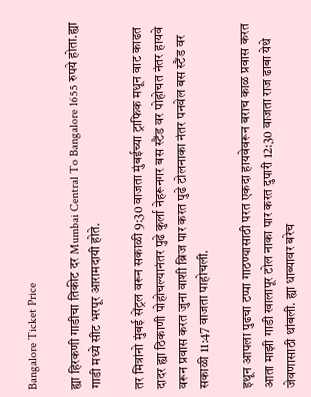Bangalore Ticket Price

ह्या हिरकणी गाडीचा तिकीट दर Mumbai Central To Bangalore 1655 रुपये होता.ह्या गाडी मध्ये सीट भरपूर आरामदायी होते.

तर मित्रांनो मुंबई सेंट्रल वरून सकाळी 9:30 वाजता मुंबईच्या ट्राफिक मधून वाट काढत दादर ह्या ठिकाणी पोहोचल्यानंतर पुढे कुर्ला नेहरूनगर बस स्टैंड वर पोहोचत नंतर हायवे वरून प्रवास करत जुना वाशी ब्रिज पार करत पुढे टोलनाका नंतर पनवेल बस स्टैंड वर सकाळी 11:47 वाजता पाहोचली.

इथून आपला पुढचा टप्पा गाठण्यासाठी परत एकदा हायवेवरून बराच काळ प्रवास करत आता माझी गाडी खालापूर टोल नाका पार करत दुपारी 12:30 वाजता राज ढाबा येथे जेवणासाठी थांबली. ह्या धाब्यावर बरेच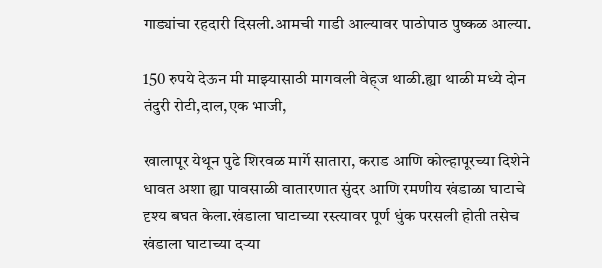गाड्यांचा रहदारी दिसली.आमची गाडी आल्यावर पाठोपाठ पुष्कळ आल्या.

150 रुपये देऊन मी माझ्यासाठी मागवली वेह्ज थाळी.ह्या थाळी मध्ये दोन तंदुरी रोटी,दाल,एक भाजी,

खालापूर येथून पुढे शिरवळ मार्गे सातारा, कराड आणि कोल्हापूरच्या दिशेने धावत अशा ह्या पावसाळी वातारणात सुंदर आणि रमणीय खंडाळा घाटाचे दृश्य बघत केला.खंडाला घाटाच्या रस्त्यावर पूर्ण धुंक परसली होती तसेच खंडाला घाटाच्या दऱ्या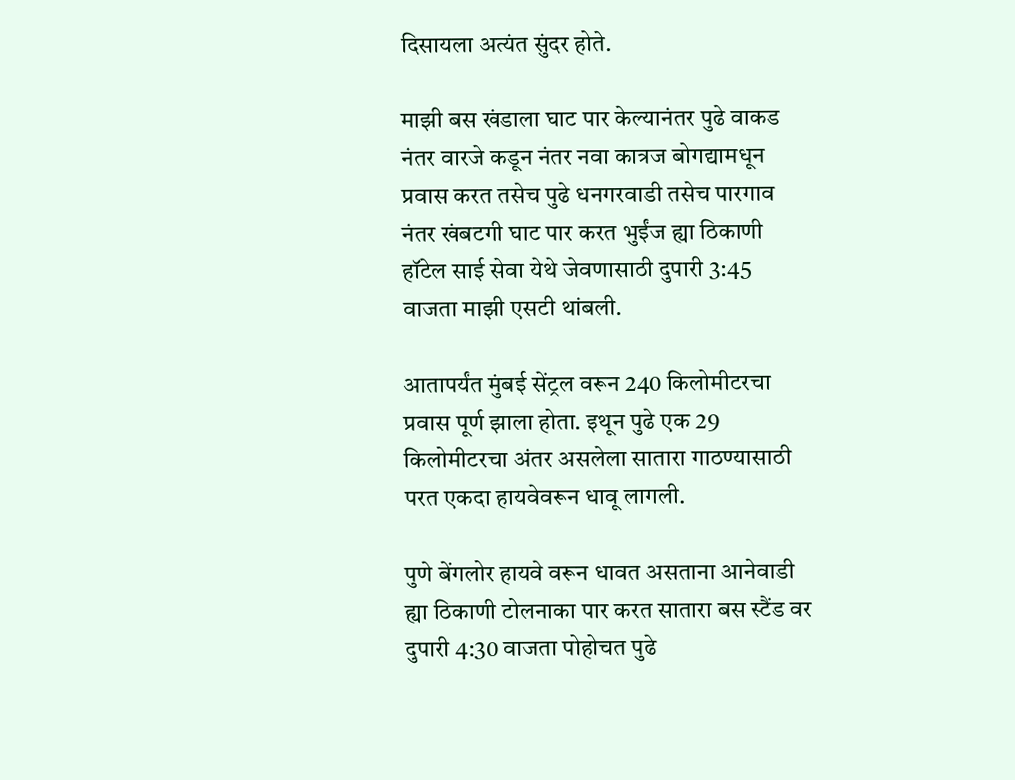दिसायला अत्यंत सुंदर होते.

माझी बस खंडाला घाट पार केल्यानंतर पुढे वाकड नंतर वारजे कडून नंतर नवा कात्रज बोगद्यामधून प्रवास करत तसेच पुढे धनगरवाडी तसेच पारगाव नंतर खंबटगी घाट पार करत भुईंज ह्या ठिकाणी हॉटेल साई सेवा येथे जेवणासाठी दुपारी 3:45 वाजता माझी एसटी थांबली.

आतापर्यंत मुंबई सेंट्रल वरून 240 किलोमीटरचा प्रवास पूर्ण झाला होता. इथून पुढे एक 29 किलोमीटरचा अंतर असलेला सातारा गाठण्यासाठी परत एकदा हायवेवरून धावू लागली.

पुणे बेंगलोर हायवे वरून धावत असताना आनेवाडी ह्या ठिकाणी टोलनाका पार करत सातारा बस स्टैंड वर दुपारी 4:30 वाजता पोहोचत पुढे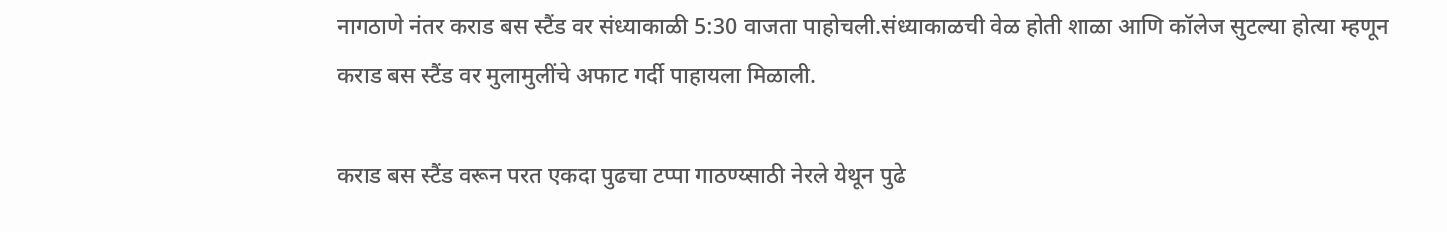नागठाणे नंतर कराड बस स्टैंड वर संध्याकाळी 5:30 वाजता पाहोचली.संध्याकाळची वेळ होती शाळा आणि कॉलेज सुटल्या होत्या म्हणून कराड बस स्टैंड वर मुलामुलींचे अफाट गर्दी पाहायला मिळाली.

कराड बस स्टैंड वरून परत एकदा पुढचा टप्पा गाठण्य्साठी नेरले येथून पुढे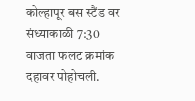कोल्हापूर बस स्टैंड वर संध्याकाळी 7:30 वाजता फलट क्रमांक दहावर पोहोचली.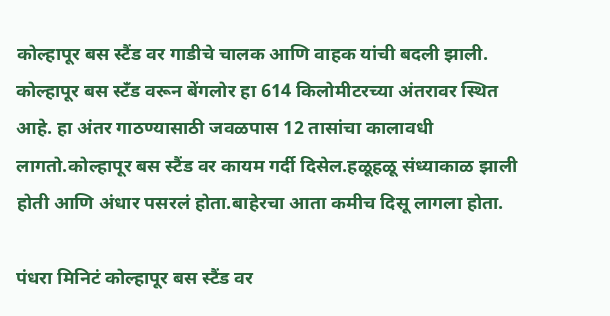कोल्हापूर बस स्टैंड वर गाडीचे चालक आणि वाहक यांची बदली झाली. कोल्हापूर बस स्टँड वरून बेंगलोर हा 614 किलोमीटरच्या अंतरावर स्थित आहे. हा अंतर गाठण्यासाठी जवळपास 12 तासांचा कालावधी लागतो.कोल्हापूर बस स्टैंड वर कायम गर्दी दिसेल.हळूहळू संध्याकाळ झाली होती आणि अंधार पसरलं होता.बाहेरचा आता कमीच दिसू लागला होता.

पंधरा मिनिटं कोल्हापूर बस स्टैंड वर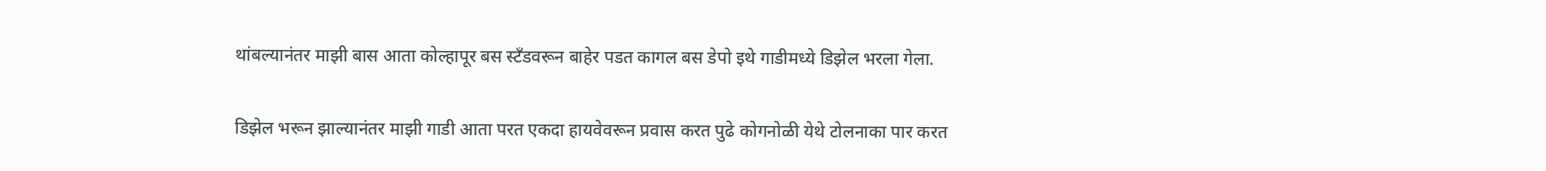थांबल्यानंतर माझी बास आता कोल्हापूर बस स्टँडवरून बाहेर पडत कागल बस डेपो इथे गाडीमध्ये डिझेल भरला गेला.

डिझेल भरून झाल्यानंतर माझी गाडी आता परत एकदा हायवेवरून प्रवास करत पुढे कोगनोळी येथे टोलनाका पार करत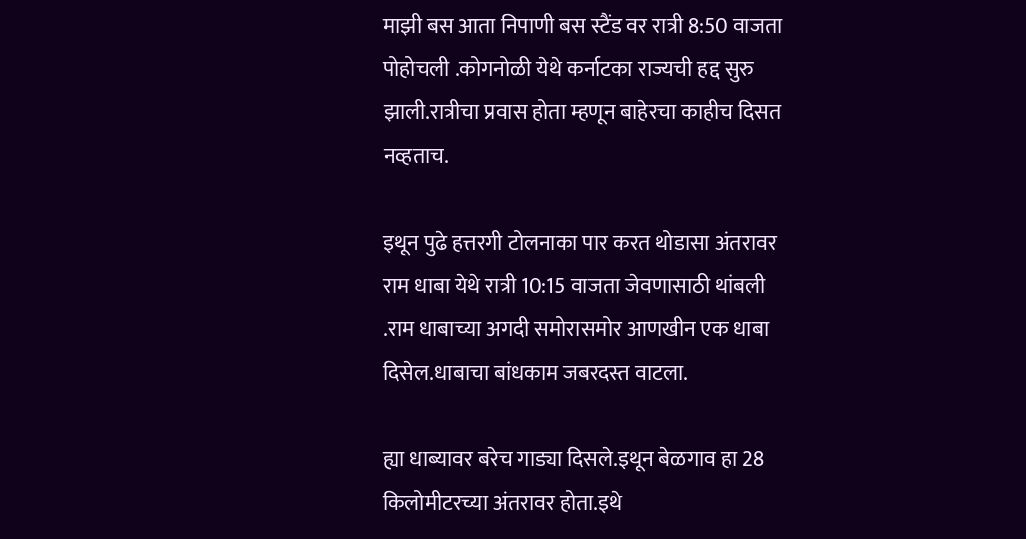माझी बस आता निपाणी बस स्टैंड वर रात्री 8:50 वाजता पोहोचली .कोगनोळी येथे कर्नाटका राज्यची हद्द सुरु झाली.रात्रीचा प्रवास होता म्हणून बाहेरचा काहीच दिसत नव्हताच.

इथून पुढे हत्तरगी टोलनाका पार करत थोडासा अंतरावर राम धाबा येथे रात्री 10:15 वाजता जेवणासाठी थांबली .राम धाबाच्या अगदी समोरासमोर आणखीन एक धाबा दिसेल.धाबाचा बांधकाम जबरदस्त वाटला.

ह्या धाब्यावर बरेच गाड्या दिसले.इथून बेळगाव हा 28 किलोमीटरच्या अंतरावर होता.इथे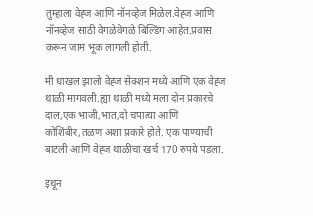तुम्हाला वेह्ज आणि नॉनव्हेज मिळेल.वेह्ज आणि नॉनव्हेज साठी वेगळेवेगळे बिल्डिंग आहेत.प्रवास करून जाम भूक लागली होती.

मी धाखल झालो वेह्ज सेक्शन मध्ये आणि एक वेह्ज थाळी मागवली.ह्या थाळी मध्ये मला दोन प्रकारचे दाल,एक भाजी,भात,दो चपात्या आणि कोशिंबीर,तळण अशा प्रकारे होते. एक पाण्याची बाटली आणि वेह्ज थाळीचा खर्च 170 रुपये पडला.

इथून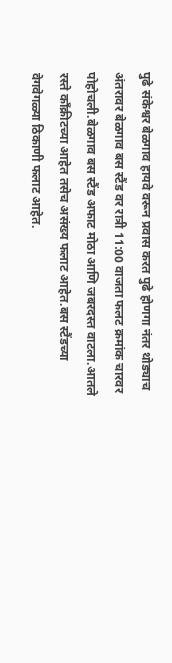पुढे संकेश्वर बेळगाव हायवे वरून प्रवास करत पुढे होणगा नंतर थोड्याच अंतरावर बेळगाव बस स्टैंड वर रात्री 11:00 वाजता फलट क्रमांक चारवर पोहोचली.बेळगाव बस स्टैंड अफाट मोठा आणि जबरदस्त वाटला.आतले रस्ते कॉंक्रीटच्या आहेत तसेच असंख्य फलाट आहेत.बस स्टैंडच्या वेगवेगळ्या ठिकाणी फलाट आहेत.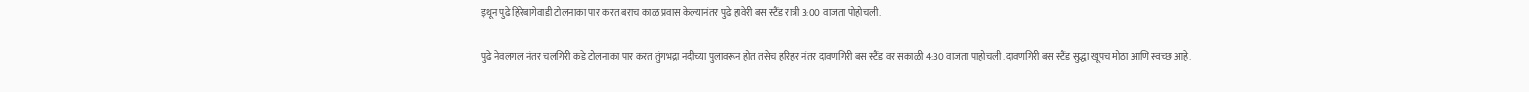इथून पुढे हिरेबागेवाडी टोलनाका पार करत बराच काळ प्रवास केल्यानंतर पुढे हावेरी बस स्टैंड रात्री 3:00 वाजता पोहोचली.

पुढे नेवलगल नंतर चलगिरी कडे टोलनाका पार करत तुंगभद्रा नदीच्या पुलावरून होत तसेच हरिहर नंतर दावणगिरी बस स्टैंड वर सकाळी 4:30 वाजता पाहोचली .दावणगिरी बस स्टैंड सुद्धा खूपच मोठा आणि स्वच्छ आहे.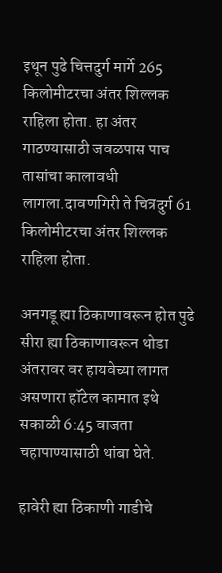इथून पुढे चित्तदुर्ग मार्गे 265 किलोमीटरचा अंतर शिल्लक राहिला होता. हा अंतर गाठण्यासाठी जवळपास पाच तासांचा कालावधी लागला.दावणगिरी ते चित्रदुर्ग 61 किलोमीटरचा अंतर शिल्लक राहिला होता.

अनगडू ह्या ठिकाणावरून होत पुढे सीरा ह्या ठिकाणावरून थोडा अंतरावर वर हायवेच्या लागत असणारा हॉटेल कामात इथे सकाळी 6:45 वाजता चहापाण्यासाठी थांबा घेते.

हावेरी ह्या ठिकाणी गाडीचे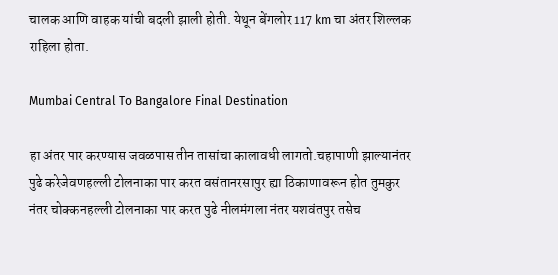चालक आणि वाहक यांची बदली झाली होती. येथून बेंगलोर 117 km चा अंतर शिल्लक राहिला होता.

Mumbai Central To Bangalore Final Destination

हा अंतर पार करण्यास जवळपास तीन तासांचा कालावधी लागतो.चहापाणी झाल्यानंतर पुढे करेजेवणहल्ली टोलनाका पार करत वसंतानरसापुर ह्या ठिकाणावरून होत तुमकुर नंतर चोक्कनहल्ली टोलनाका पार करत पुढे नीलमंगला नंतर यशवंतपुर तसेच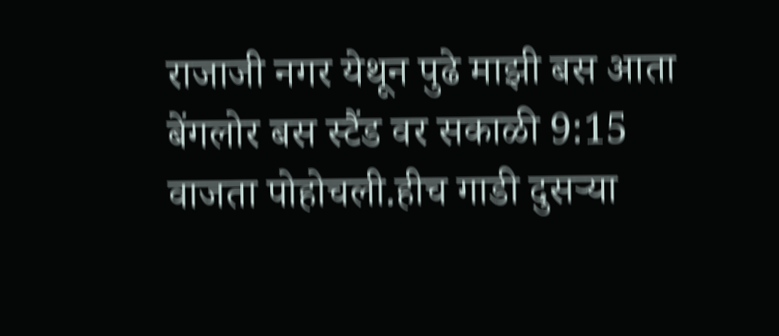राजाजी नगर येथून पुढे माझी बस आता बेंगलोर बस स्टैंड वर सकाळी 9:15 वाजता पोहोचली.हीच गाडी दुसऱ्या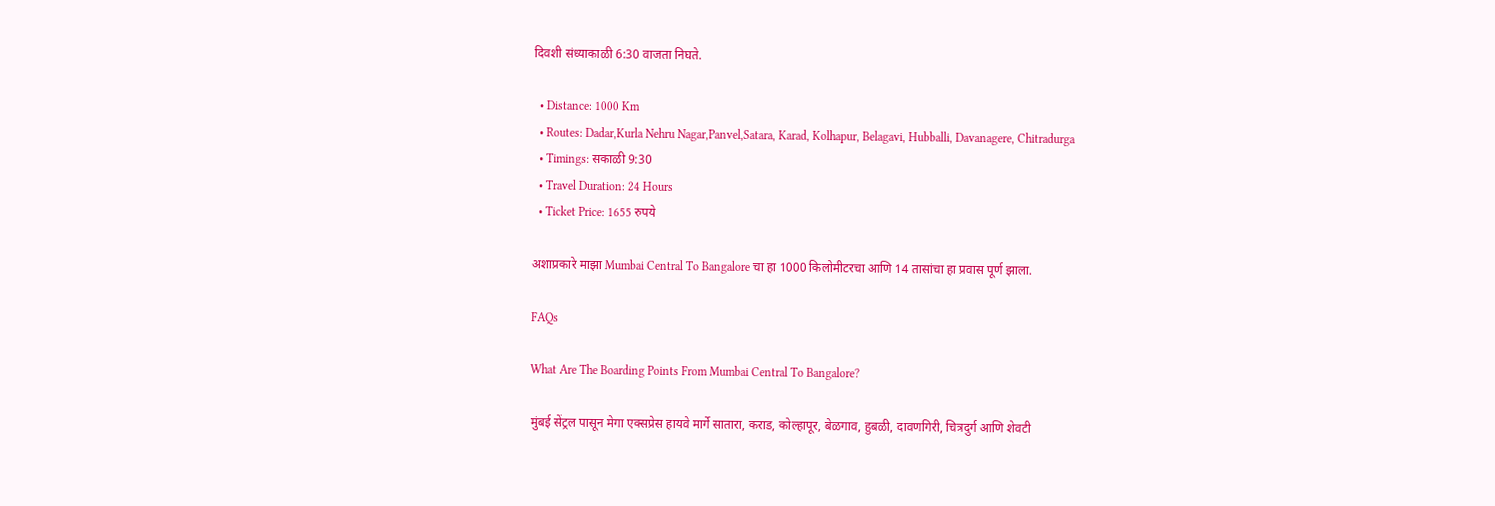दिवशी संध्याकाळी 6:30 वाजता निघते.

  • Distance: 1000 Km
  • Routes: Dadar,Kurla Nehru Nagar,Panvel,Satara, Karad, Kolhapur, Belagavi, Hubballi, Davanagere, Chitradurga
  • Timings: सकाळी 9:30
  • Travel Duration: 24 Hours
  • Ticket Price: 1655 रुपये

अशाप्रकारे माझा Mumbai Central To Bangalore चा हा 1000 किलोमीटरचा आणि 14 तासांचा हा प्रवास पूर्ण झाला.

FAQs

What Are The Boarding Points From Mumbai Central To Bangalore?

मुंबई सेंट्रल पासून मेगा एक्सप्रेस हायवे मार्गे सातारा, कराड, कोल्हापूर, बेळगाव, हुबळी, दावणगिरी, चित्रदुर्ग आणि शेवटी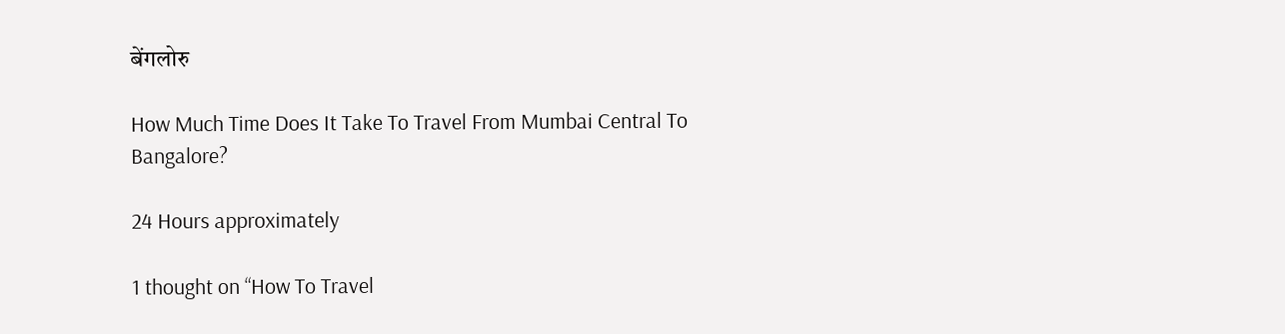बेंगलोरु

How Much Time Does It Take To Travel From Mumbai Central To Bangalore?

24 Hours approximately

1 thought on “How To Travel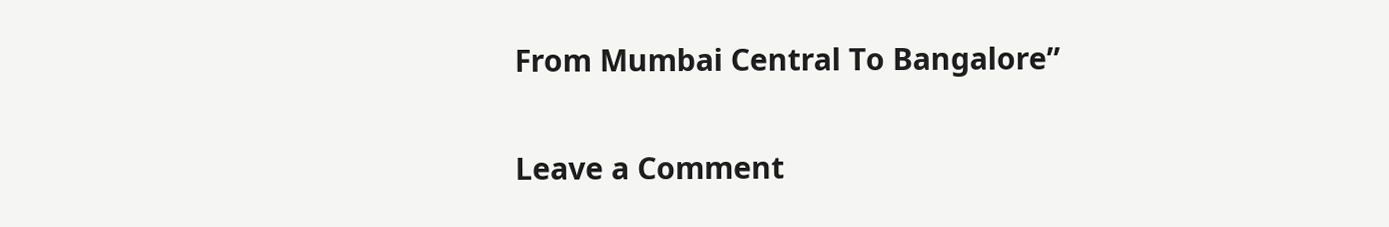From Mumbai Central To Bangalore”

Leave a Comment